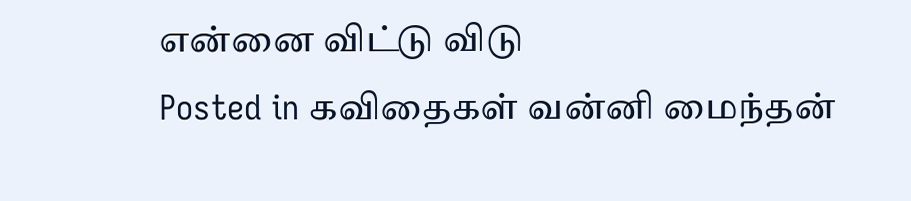என்னை விட்டு விடு
Posted in கவிதைகள் வன்னி மைந்தன்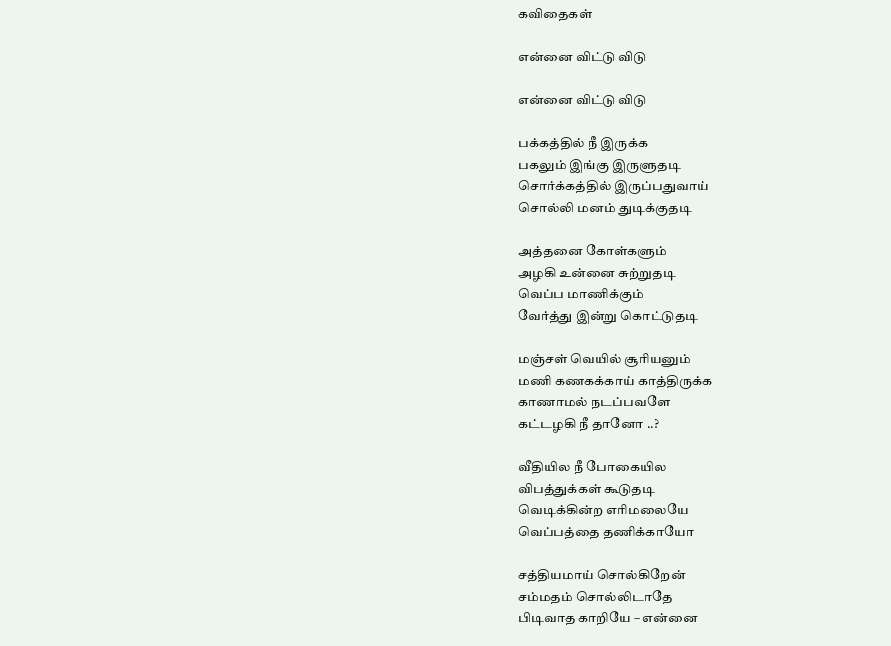கவிதைகள்

என்னை விட்டு விடு

என்னை விட்டு விடு

பக்கத்தில் நீ இருக்க
பகலும் இங்கு இருளுதடி
சொர்க்கத்தில் இருப்பதுவாய்
சொல்லி மனம் துடிக்குதடி

அத்தனை கோள்களும்
அழகி உன்னை சுற்றுதடி
வெப்ப மாணிக்கும்
வேர்த்து இன்று கொட்டுதடி

மஞ்சள் வெயில் சூரியனும்
மணி கணகக்காய் காத்திருக்க
காணாமல் நடப்பவளே
கட்டழகி நீ தானோ ..?

வீதியில நீ போகையில
விபத்துக்கள் கூடுதடி
வெடிக்கின்ற எரிமலையே
வெப்பத்தை தணிக்காயோ

சத்தியமாய் சொல்கிறேன்
சம்மதம் சொல்லிடாதே
பிடிவாத காறியே – என்னை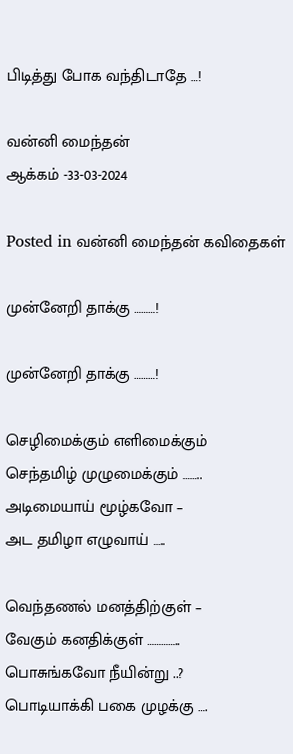பிடித்து போக வந்திடாதே …!

வன்னி மைந்தன்
ஆக்கம் -33-03-2024

Posted in வன்னி மைந்தன் கவிதைகள்

முன்னேறி தாக்கு ………!

முன்னேறி தாக்கு ………!

செழிமைக்கும் எளிமைக்கும்
செந்தமிழ் முழுமைக்கும் ……..
அடிமையாய் மூழ்கவோ –
அட தமிழா எழுவாய் …..

வெந்தணல் மனத்திற்குள் –
வேகும் கனதிக்குள் …………..
பொசுங்கவோ நீயின்று ..?
பொடியாக்கி பகை முழக்கு ….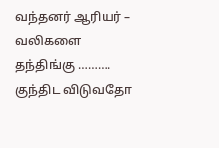வந்தனர் ஆரியர் –
வலிகளை தந்திங்கு ……….
குந்திட விடுவதோ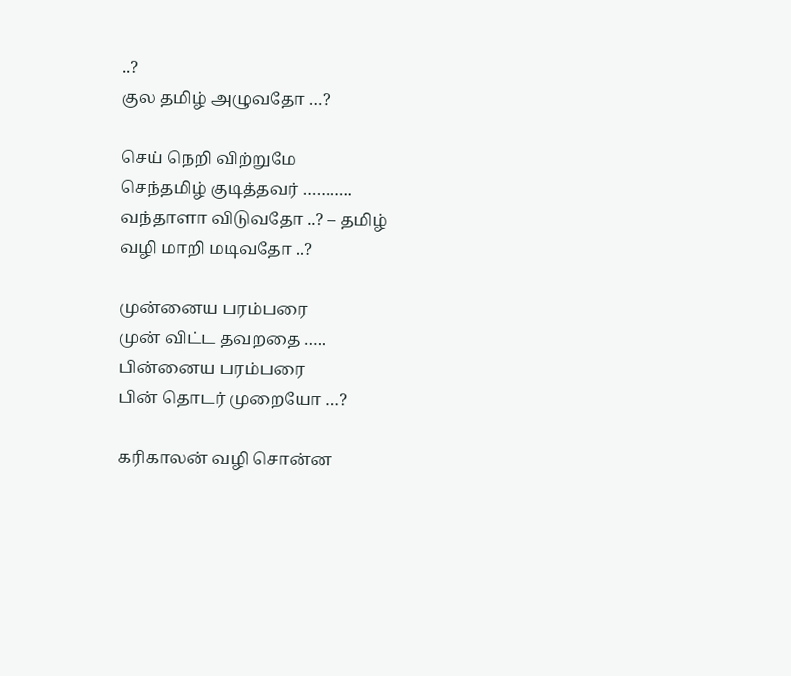..?
குல தமிழ் அழுவதோ …?

செய் நெறி விற்றுமே
செந்தமிழ் குடித்தவர் ………..
வந்தாளா விடுவதோ ..? – தமிழ்
வழி மாறி மடிவதோ ..?

முன்னைய பரம்பரை
முன் விட்ட தவறதை …..
பின்னைய பரம்பரை
பின் தொடர் முறையோ …?

கரிகாலன் வழி சொன்ன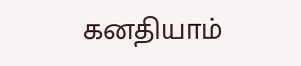கனதியாம்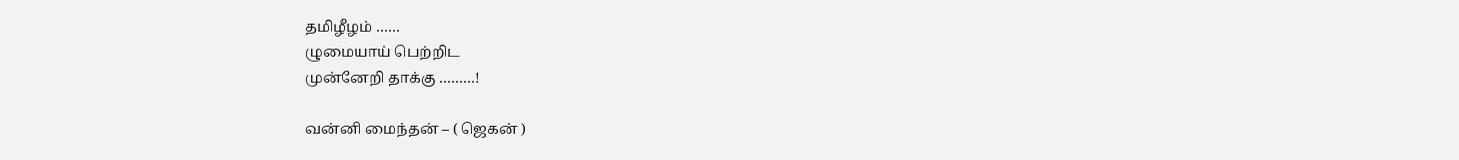தமிழீழம் ……
ழுமையாய் பெற்றிட
முன்னேறி தாக்கு ………!

வன்னி மைந்தன் – ( ஜெகன் )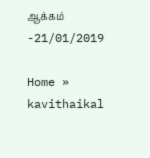ஆக்கம் -21/01/2019

Home » kavithaikal